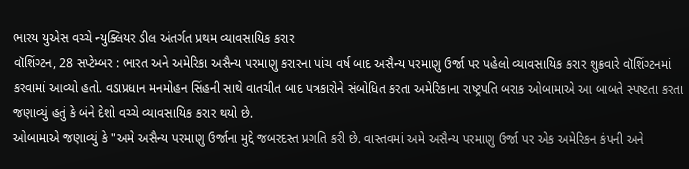ભારય યુએસ વચ્ચે ન્યુક્લિયર ડીલ અંતર્ગત પ્રથમ વ્યાવસાયિક કરાર
વૉશિંગ્ટન, 28 સપ્ટેમ્બર : ભારત અને અમેરિકા અસૈન્ય પરમાણુ કરારના પાંચ વર્ષ બાદ અસૈન્ય પરમાણુ ઉર્જા પર પહેલો વ્યાવસાયિક કરાર શુક્રવારે વૉશિંગ્ટનમાં કરવામાં આવ્યો હતો. વડાપ્રધાન મનમોહન સિંહની સાથે વાતચીત બાદ પત્રકારોને સંબોધિત કરતા અમેરિકાના રાષ્ટ્રપતિ બરાક ઓબામાએ આ બાબતે સ્પષ્ટતા કરતા જણાવ્યું હતું કે બંને દેશો વચ્ચે વ્યાવસાયિક કરાર થયો છે.
ઓબામાએ જણાવ્યું કે "અમે અસૈન્ય પરમાણુ ઉર્જાના મુદ્દે જબરદસ્ત પ્રગતિ કરી છે. વાસ્તવમાં અમે અસૈન્ય પરમાણુ ઉર્જા પર એક અમેરિકન કંપની અને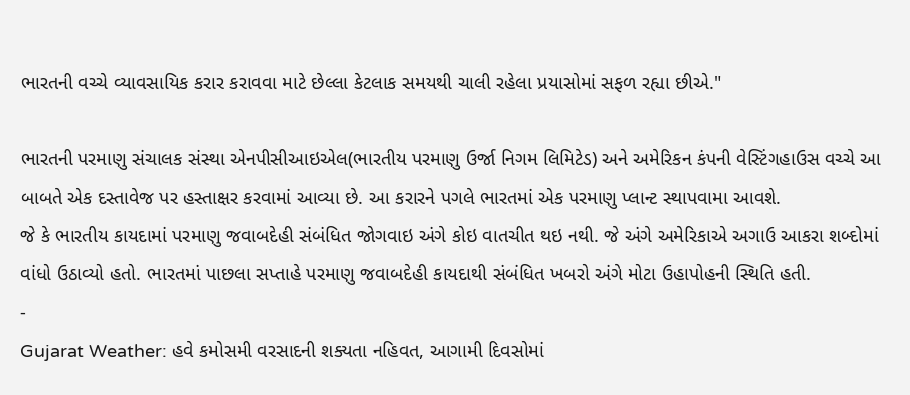ભારતની વચ્ચે વ્યાવસાયિક કરાર કરાવવા માટે છેલ્લા કેટલાક સમયથી ચાલી રહેલા પ્રયાસોમાં સફળ રહ્યા છીએ."

ભારતની પરમાણુ સંચાલક સંસ્થા એનપીસીઆઇએલ(ભારતીય પરમાણુ ઉર્જા નિગમ લિમિટેડ) અને અમેરિકન કંપની વેસ્ટિંગહાઉસ વચ્ચે આ બાબતે એક દસ્તાવેજ પર હસ્તાક્ષર કરવામાં આવ્યા છે. આ કરારને પગલે ભારતમાં એક પરમાણુ પ્લાન્ટ સ્થાપવામા આવશે.
જે કે ભારતીય કાયદામાં પરમાણુ જવાબદેહી સંબંધિત જોગવાઇ અંગે કોઇ વાતચીત થઇ નથી. જે અંગે અમેરિકાએ અગાઉ આકરા શબ્દોમાં વાંધો ઉઠાવ્યો હતો. ભારતમાં પાછલા સપ્તાહે પરમાણુ જવાબદેહી કાયદાથી સંબંધિત ખબરો અંગે મોટા ઉહાપોહની સ્થિતિ હતી.
-
Gujarat Weather: હવે કમોસમી વરસાદની શક્યતા નહિવત, આગામી દિવસોમાં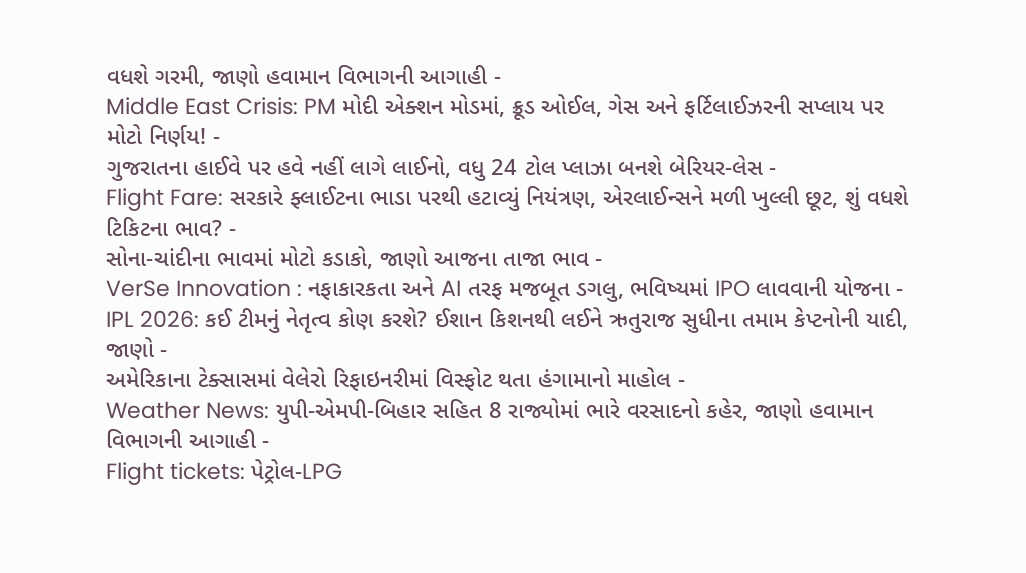વધશે ગરમી, જાણો હવામાન વિભાગની આગાહી -
Middle East Crisis: PM મોદી એક્શન મોડમાં, ક્રૂડ ઓઈલ, ગેસ અને ફર્ટિલાઈઝરની સપ્લાય પર મોટો નિર્ણય! -
ગુજરાતના હાઈવે પર હવે નહીં લાગે લાઈનો, વધુ 24 ટોલ પ્લાઝા બનશે બેરિયર-લેસ -
Flight Fare: સરકારે ફ્લાઈટના ભાડા પરથી હટાવ્યું નિયંત્રણ, એરલાઈન્સને મળી ખુલ્લી છૂટ, શું વધશે ટિકિટના ભાવ? -
સોના-ચાંદીના ભાવમાં મોટો કડાકો, જાણો આજના તાજા ભાવ -
VerSe Innovation : નફાકારકતા અને AI તરફ મજબૂત ડગલુ, ભવિષ્યમાં IPO લાવવાની યોજના -
IPL 2026: કઈ ટીમનું નેતૃત્વ કોણ કરશે? ઈશાન કિશનથી લઈને ઋતુરાજ સુધીના તમામ કેપ્ટનોની યાદી, જાણો -
અમેરિકાના ટેક્સાસમાં વેલેરો રિફાઇનરીમાં વિસ્ફોટ થતા હંગામાનો માહોલ -
Weather News: યુપી-એમપી-બિહાર સહિત 8 રાજ્યોમાં ભારે વરસાદનો કહેર, જાણો હવામાન વિભાગની આગાહી -
Flight tickets: પેટ્રોલ-LPG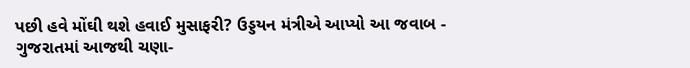પછી હવે મોંઘી થશે હવાઈ મુસાફરી? ઉડ્ડયન મંત્રીએ આપ્યો આ જવાબ -
ગુજરાતમાં આજથી ચણા-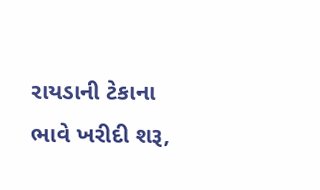રાયડાની ટેકાના ભાવે ખરીદી શરૂ,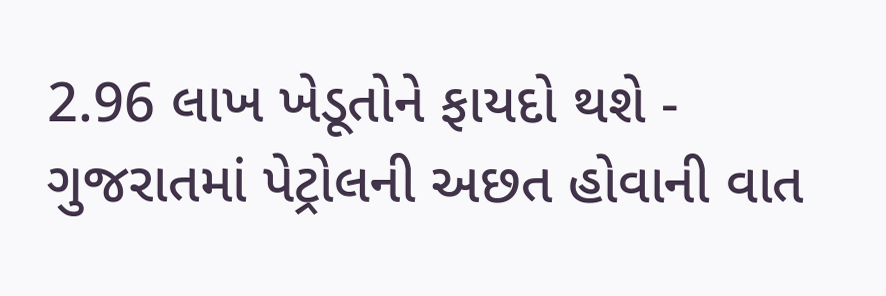2.96 લાખ ખેડૂતોને ફાયદો થશે -
ગુજરાતમાં પેટ્રોલની અછત હોવાની વાત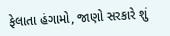ફેલાતા હંગામો, જાણો સરકારે શું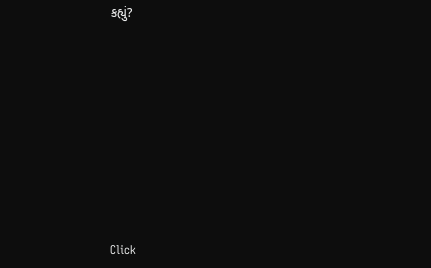કહ્યું?










Click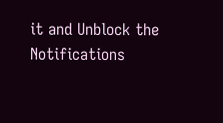it and Unblock the Notifications